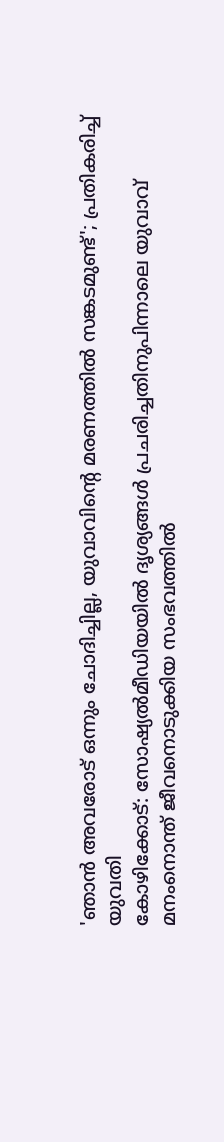'ഞാൻ അവരോട് ഒന്നും ചോദിച്ചില്ല, യുവാവിന്റെ മരണത്തിൽ സങ്കടമുണ്ട്'; പ്രതികരിച്ച് യുവതി
കോഴിക്കോട്: സോഷ്യൽമീഡിയയിൽ ദൃശ്യങ്ങൾ പ്രചരിച്ചതിനുപിന്നാലെ യുവാവ് മനംനൊന്ത് ജീവനൊടുക്കിയ സംഭവത്തിൽ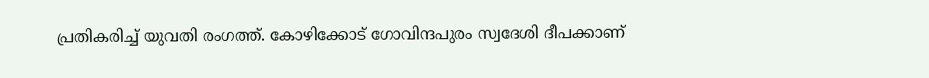പ്രതികരിച്ച് യുവതി രംഗത്ത്. കോഴിക്കോട് ഗോവിന്ദപുരം സ്വദേശി ദീപക്കാണ്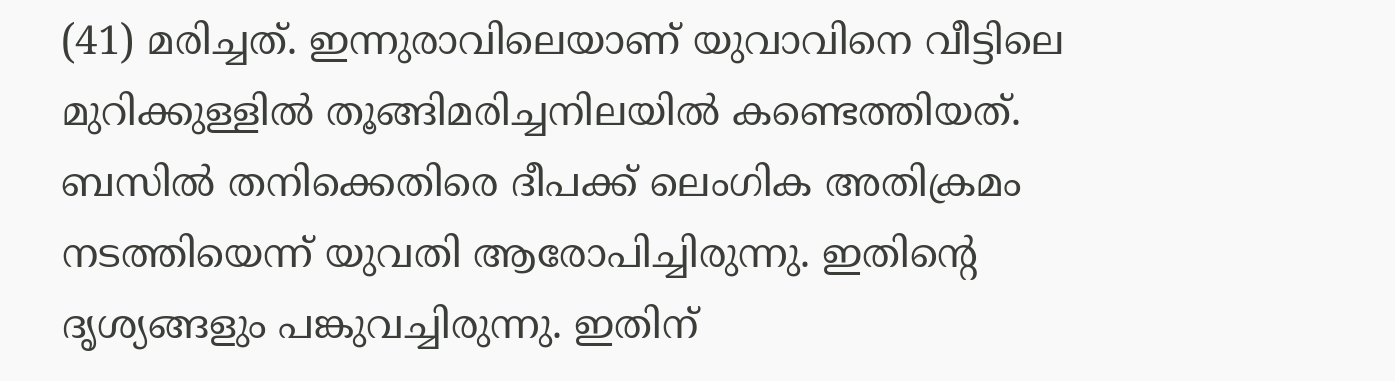(41) മരിച്ചത്. ഇന്നുരാവിലെയാണ് യുവാവിനെ വീട്ടിലെ മുറിക്കുള്ളിൽ തൂങ്ങിമരിച്ചനിലയിൽ കണ്ടെത്തിയത്.
ബസിൽ തനിക്കെതിരെ ദീപക്ക് ലെംഗിക അതിക്രമം നടത്തിയെന്ന് യുവതി ആരോപിച്ചിരുന്നു. ഇതിന്റെ ദൃശ്യങ്ങളും പങ്കുവച്ചിരുന്നു. ഇതിന്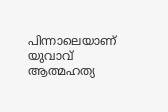പിന്നാലെയാണ് യുവാവ് ആത്മഹത്യ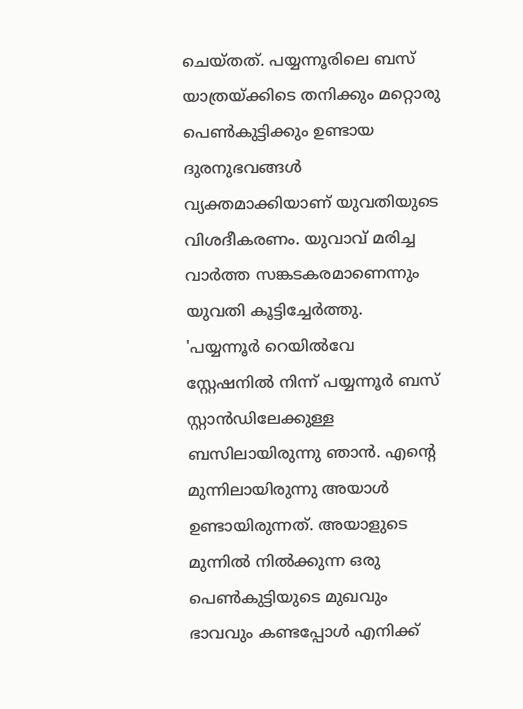ചെയ്തത്. പയ്യന്നൂരിലെ ബസ് യാത്രയ്ക്കിടെ തനിക്കും മറ്റൊരു പെൺകുട്ടിക്കും ഉണ്ടായ ദുരനുഭവങ്ങൾ വ്യക്തമാക്കിയാണ് യുവതിയുടെ വിശദീകരണം. യുവാവ് മരിച്ച വാർത്ത സങ്കടകരമാണെന്നും യുവതി കൂട്ടിച്ചേർത്തു.
'പയ്യന്നൂർ റെയിൽവേ സ്റ്റേഷനിൽ നിന്ന് പയ്യന്നൂർ ബസ് സ്റ്റാൻഡിലേക്കുള്ള ബസിലായിരുന്നു ഞാൻ. എന്റെ മുന്നിലായിരുന്നു അയാൾ ഉണ്ടായിരുന്നത്. അയാളുടെ മുന്നിൽ നിൽക്കുന്ന ഒരു പെൺകുട്ടിയുടെ മുഖവും ഭാവവും കണ്ടപ്പോൾ എനിക്ക്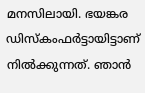മനസിലായി. ഭയങ്കര ഡിസ്കംഫർട്ടായിട്ടാണ് നിൽക്കുന്നത്. ഞാൻ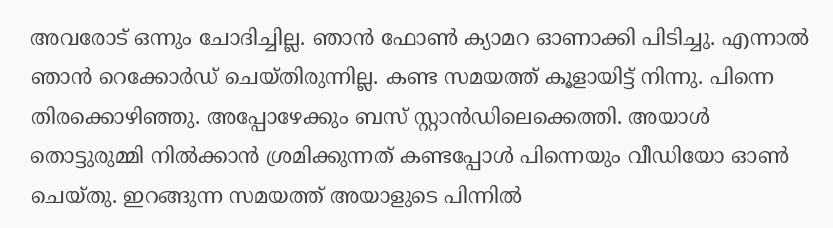അവരോട് ഒന്നും ചോദിച്ചില്ല. ഞാൻ ഫോൺ ക്യാമറ ഓണാക്കി പിടിച്ചു. എന്നാൽ ഞാൻ റെക്കോർഡ് ചെയ്തിരുന്നില്ല. കണ്ട സമയത്ത് കൂളായിട്ട് നിന്നു. പിന്നെ തിരക്കൊഴിഞ്ഞു. അപ്പോഴേക്കും ബസ് സ്റ്റാൻഡിലെക്കെത്തി. അയാൾ തൊട്ടുരുമ്മി നിൽക്കാൻ ശ്രമിക്കുന്നത് കണ്ടപ്പോൾ പിന്നെയും വീഡിയോ ഓൺ ചെയ്തു. ഇറങ്ങുന്ന സമയത്ത് അയാളുടെ പിന്നിൽ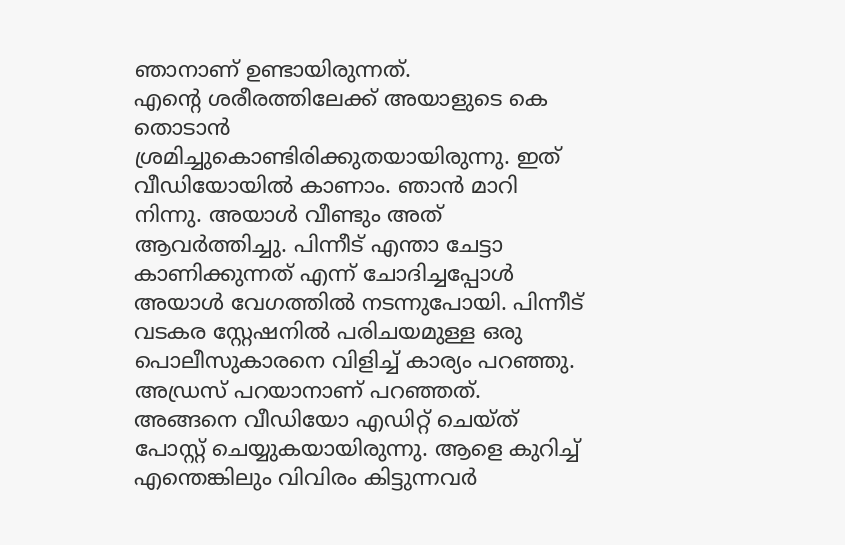ഞാനാണ് ഉണ്ടായിരുന്നത്.
എന്റെ ശരീരത്തിലേക്ക് അയാളുടെ കെ തൊടാൻ ശ്രമിച്ചുകൊണ്ടിരിക്കുതയായിരുന്നു. ഇത് വീഡിയോയിൽ കാണാം. ഞാൻ മാറി നിന്നു. അയാൾ വീണ്ടും അത് ആവർത്തിച്ചു. പിന്നീട് എന്താ ചേട്ടാ കാണിക്കുന്നത് എന്ന് ചോദിച്ചപ്പോൾ അയാൾ വേഗത്തിൽ നടന്നുപോയി. പിന്നീട് വടകര സ്റ്റേഷനിൽ പരിചയമുള്ള ഒരു പൊലീസുകാരനെ വിളിച്ച് കാര്യം പറഞ്ഞു. അഡ്രസ് പറയാനാണ് പറഞ്ഞത്. അങ്ങനെ വീഡിയോ എഡിറ്റ് ചെയ്ത് പോസ്റ്റ് ചെയ്യുകയായിരുന്നു. ആളെ കുറിച്ച് എന്തെങ്കിലും വിവിരം കിട്ടുന്നവർ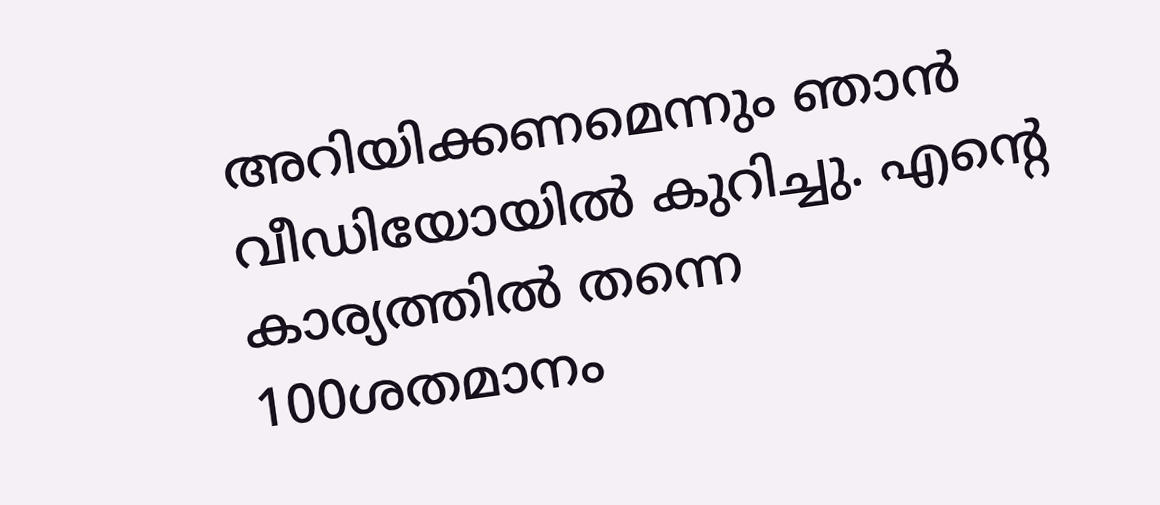അറിയിക്കണമെന്നും ഞാൻ വീഡിയോയിൽ കുറിച്ചു. എന്റെ കാര്യത്തിൽ തന്നെ 100ശതമാനം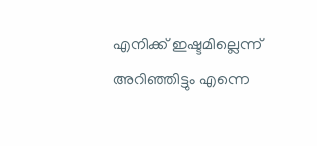എനിക്ക് ഇഷ്ടമില്ലെന്ന് അറിഞ്ഞിട്ടും എന്നെ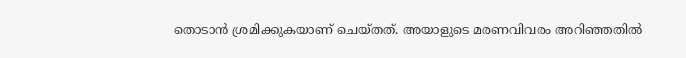തൊടാൻ ശ്രമിക്കുകയാണ് ചെയ്തത്. അയാളുടെ മരണവിവരം അറിഞ്ഞതിൽ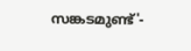സങ്കടമുണ്ട്'-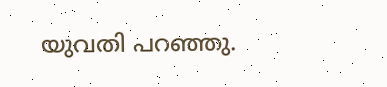യുവതി പറഞ്ഞു.